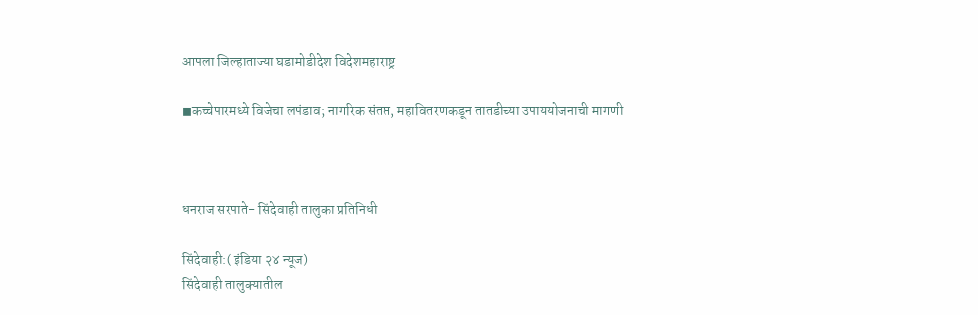आपला जिल्हाताज्या घडामोडीदेश विदेशमहाराष्ट्र

◼कच्चेपारमध्ये विजेचा लपंडाव; नागरिक संतप्त, महावितरणकडून तातडीच्या उपाययोजनाची मागणी



धनराज सरपाते- सिंदेवाही तालुका प्रतिनिधी

सिंदेवाही:( इंडिया २४ न्यूज)
सिंदेवाही तालुक्यातील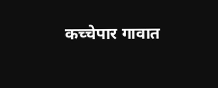कच्चेपार गावात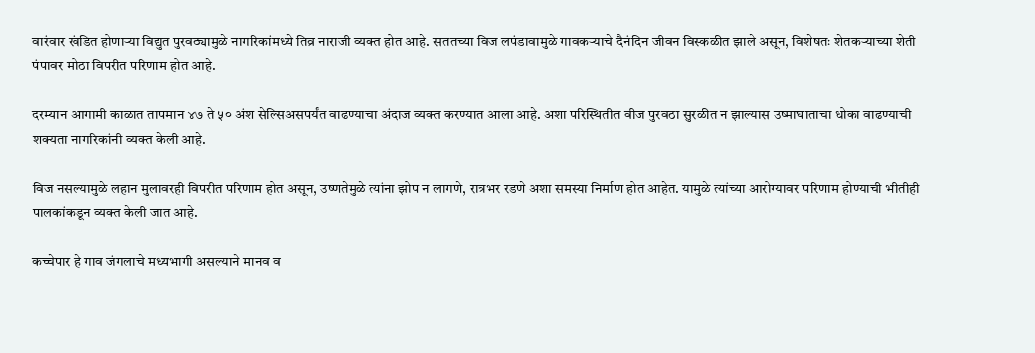वारंवार खंडित होणाऱ्या विद्युत पुरवठ्यामुळे नागरिकांमध्ये तिव्र नाराजी व्यक्त होत आहे. सततच्या विज लपंडावामुळे गावकऱ्याचे दैनंदिन जीवन विस्कळीत झाले असून, विशेषतः शेतकऱ्याच्या शेती पंपावर मोठा विपरीत परिणाम होत आहे.

दरम्यान आगामी काळात तापमान ४७ ते ५० अंश सेल्सिअसपर्यंत वाढण्याचा अंदाज व्यक्त करण्यात आला आहे. अशा परिस्थितीत वीज पुरवठा सुरळीत न झाल्यास उष्माघाताचा धोका वाढण्याची शक्यता नागरिकांनी व्यक्त केली आहे.

विज नसल्यामुळे लहान मुलावरही विपरीत परिणाम होत असून, उष्णतेमुळे त्यांना झोप न लागणे, रात्रभर रडणे अशा समस्या निर्माण होत आहेत. यामुळे त्यांच्या आरोग्यावर परिणाम होण्याची भीतीही पालकांकडून व्यक्त केली जात आहे.

कच्चेपार हे गाव जंगलाचे मध्यभागी असल्याने मानव व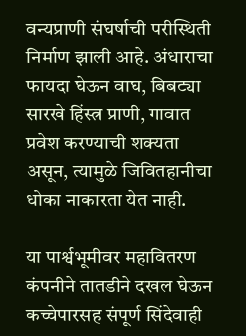वन्यप्राणी संघर्षाची परीस्थिती निर्माण झाली आहे. अंधाराचा फायदा घेऊन वाघ, बिबट्या सारखे हिंस्त्र प्राणी, गावात प्रवेश करण्याची शक्यता असून, त्यामुळे जिवितहानीचा धोका नाकारता येत नाही.

या पार्श्वभूमीवर महावितरण कंपनीने तातडीने दखल घेऊन कच्चेपारसह संपूर्ण सिंदेवाही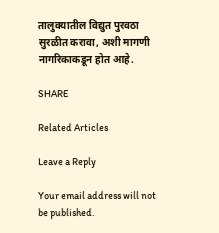तालुक्यातील विद्युत पुरवठा सुरळीत करावा, अशी मागणी नागरिकाकडून होत आहे.

SHARE

Related Articles

Leave a Reply

Your email address will not be published.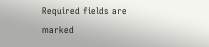Required fields are marked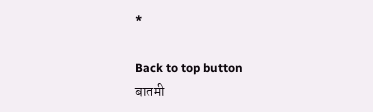*

Back to top button
बातमी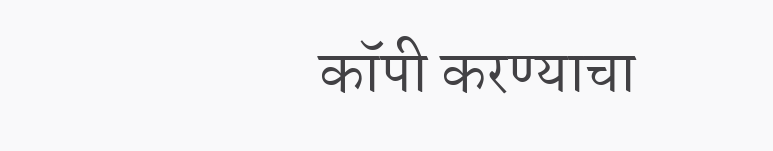कॉपी करण्याचा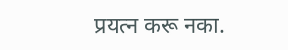प्रयत्न करू नका.